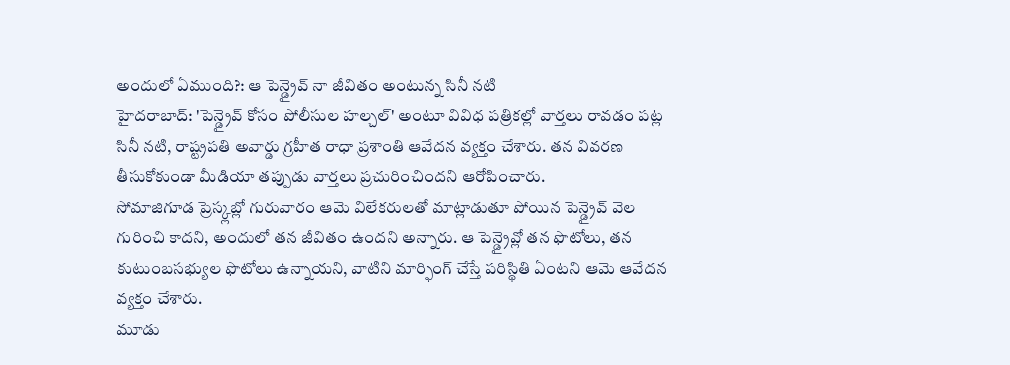అందులో ఏముంది?: ఆ పెన్డ్రైవ్ నా జీవితం అంటున్న సినీ నటి
హైదరాబాద్: 'పెన్డ్రైవ్ కోసం పోలీసుల హల్చల్' అంటూ వివిధ పత్రికల్లో వార్తలు రావడం పట్ల సినీ నటి, రాష్ట్రపతి అవార్డు గ్రహీత రాధా ప్రశాంతి ఆవేదన వ్యక్తం చేశారు. తన వివరణ తీసుకోకుండా మీడియా తప్పుడు వార్తలు ప్రచురించిందని ఆరోపించారు.
సోమాజిగూడ ప్రెస్క్లబ్లో గురువారం ఆమె విలేకరులతో మాట్లాడుతూ పోయిన పెన్డ్రైవ్ వెల గురించి కాదని, అందులో తన జీవితం ఉందని అన్నారు. ఆ పెన్డ్రైవ్లో తన ఫొటోలు, తన కుటుంబసభ్యుల ఫొటోలు ఉన్నాయని, వాటిని మార్ఫింగ్ చేస్తే పరిస్థితి ఏంటని ఆమె ఆవేదన వ్యక్తం చేశారు.
మూడు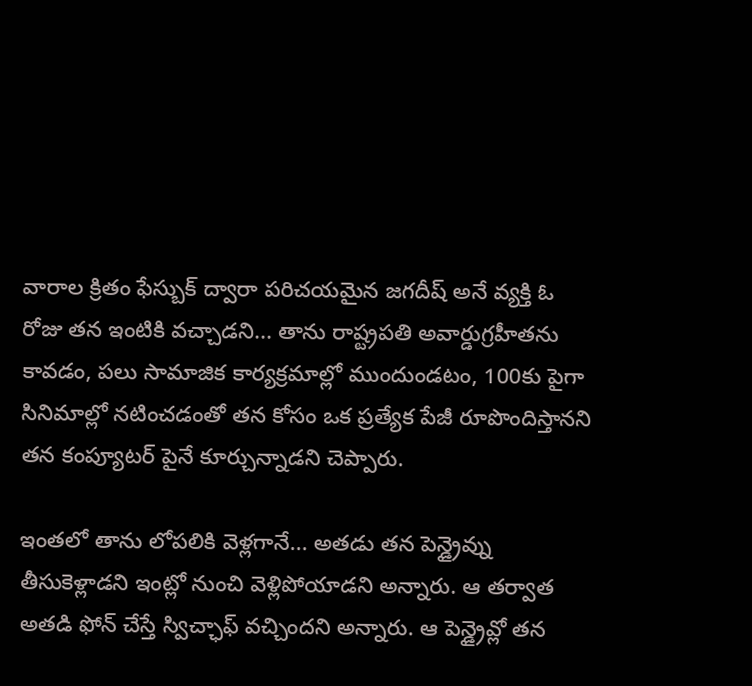వారాల క్రితం ఫేస్బుక్ ద్వారా పరిచయమైన జగదీష్ అనే వ్యక్తి ఓ రోజు తన ఇంటికి వచ్చాడని... తాను రాష్ట్రపతి అవార్డుగ్రహీతను కావడం, పలు సామాజిక కార్యక్రమాల్లో ముందుండటం, 100కు పైగా సినిమాల్లో నటించడంతో తన కోసం ఒక ప్రత్యేక పేజీ రూపొందిస్తానని తన కంప్యూటర్ పైనే కూర్చున్నాడని చెప్పారు.

ఇంతలో తాను లోపలికి వెళ్లగానే... అతడు తన పెన్డ్రైవ్ను తీసుకెళ్లాడని ఇంట్లో నుంచి వెళ్లిపోయాడని అన్నారు. ఆ తర్వాత అతడి ఫోన్ చేస్తే స్విచ్ఛాఫ్ వచ్చిందని అన్నారు. ఆ పెన్డ్రైవ్లో తన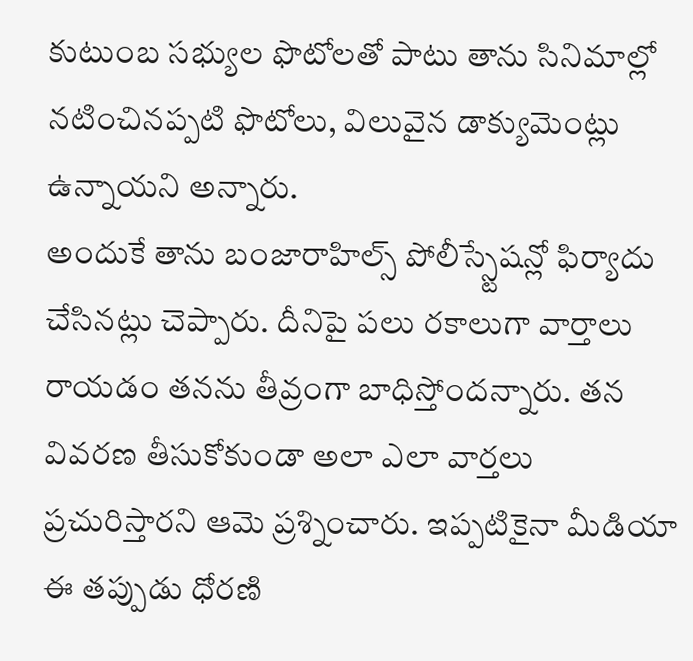కుటుంబ సభ్యుల ఫొటోలతో పాటు తాను సినిమాల్లో నటించినప్పటి ఫొటోలు, విలువైన డాక్యుమెంట్లు ఉన్నాయని అన్నారు.
అందుకే తాను బంజారాహిల్స్ పోలీస్స్టేషన్లో ఫిర్యాదు చేసినట్లు చెప్పారు. దీనిపై పలు రకాలుగా వార్తాలు రాయడం తనను తీవ్రంగా బాధిస్తోందన్నారు. తన వివరణ తీసుకోకుండా అలా ఎలా వార్తలు ప్రచురిస్తారని ఆమె ప్రశ్నించారు. ఇప్పటికైనా మీడియా ఈ తప్పుడు ధోరణి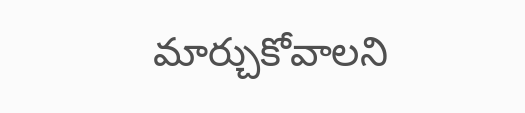మార్చుకోవాలని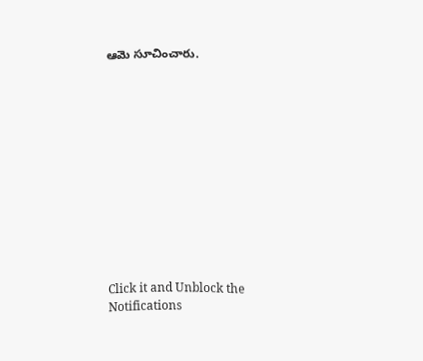ఆమె సూచించారు.












Click it and Unblock the Notifications